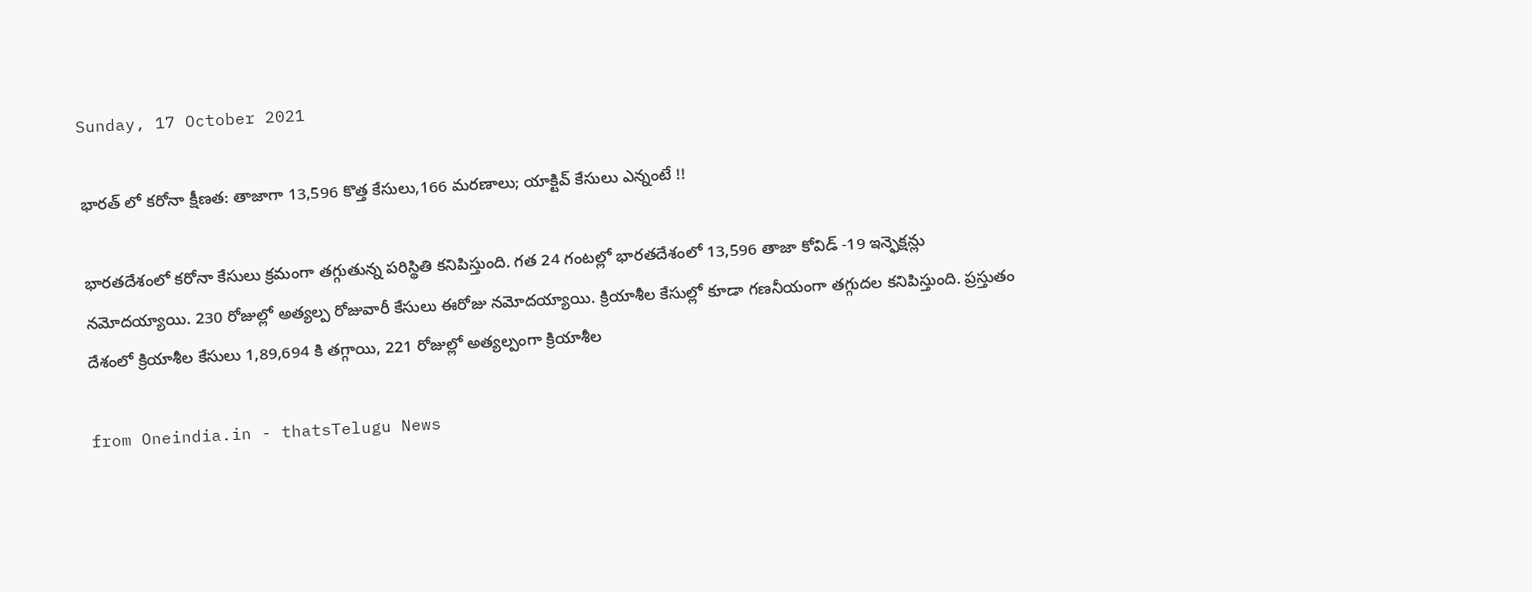Sunday, 17 October 2021

భారత్ లో కరోనా క్షీణత: తాజాగా 13,596 కొత్త కేసులు,166 మరణాలు; యాక్టివ్ కేసులు ఎన్నంటే !!

భారతదేశంలో కరోనా కేసులు క్రమంగా తగ్గుతున్న పరిస్థితి కనిపిస్తుంది. గత 24 గంటల్లో భారతదేశంలో 13,596 తాజా కోవిడ్ -19 ఇన్ఫెక్షన్లు నమోదయ్యాయి. 230 రోజుల్లో అత్యల్ప రోజువారీ కేసులు ఈరోజు నమోదయ్యాయి. క్రియాశీల కేసుల్లో కూడా గణనీయంగా తగ్గుదల కనిపిస్తుంది. ప్రస్తుతం దేశంలో క్రియాశీల కేసులు 1,89,694 కి తగ్గాయి, 221 రోజుల్లో అత్యల్పంగా క్రియాశీల

from Oneindia.in - thatsTelugu News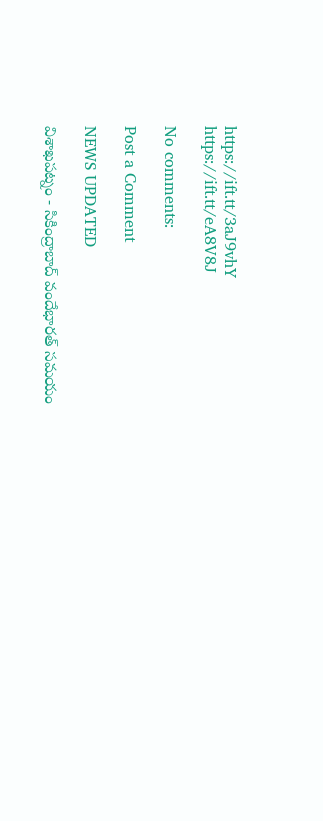https://ift.tt/3aJ9vhY
https://ift.tt/eA8V8J

No comments:

Post a Comment

NEWS UPDATED

విశాఖపట్నం - సికింద్రాబాద్ వందేభారత్ సమయం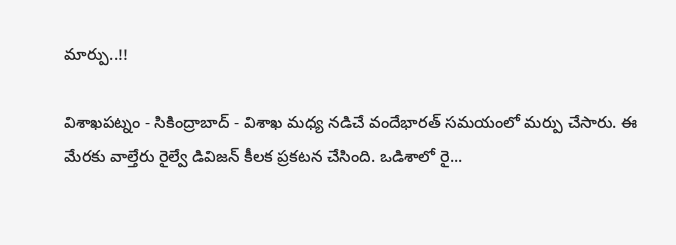మార్పు..!!

విశాఖపట్నం - సికింద్రాబాద్ - విశాఖ మధ్య నడిచే వందేభారత్ సమయంలో మర్పు చేసారు. ఈ మేరకు వాల్తేరు రైల్వే డివిజన్ కీలక ప్రకటన చేసింది. ఒడిశాలో రై...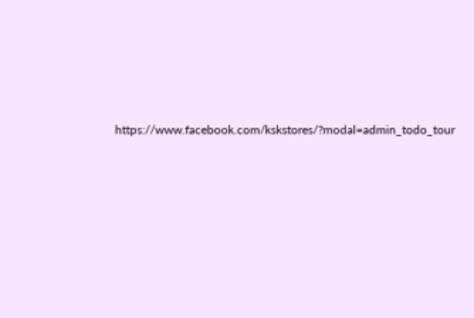https://www.facebook.com/kskstores/?modal=admin_todo_tour